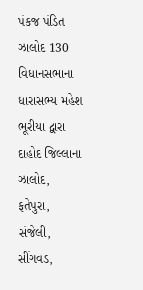પંકજ પંડિત
ઝાલોદ 130 વિધાનસભાના ધારાસભ્ય મહેશ ભૂરીયા દ્વારા દાહોદ જિલ્લાના ઝાલોદ, ફતેપુરા, સંજેલી, સીંગવડ,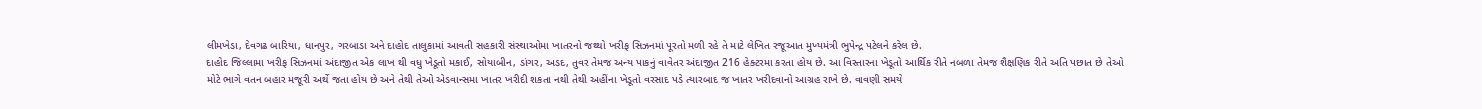લીમખેડા, દેવગઢ બારિયા, ધાનપુર, ગરબાડા અને દાહોદ તાલુકામાં આવતી સહકારી સંસ્થાઓમા ખાતરનો જથ્થો ખરીફ સિઝનમાં પૂરતો મળી રહે તે માટે લેખિત રજૂઆત મુખ્યમંત્રી ભુપેન્દ્ર પટેલને કરેલ છે.
દાહોદ જિલ્લામા ખરીફ સિઝનમાં અંદાજીત એક લાખ થી વધુ ખેડૂતો મકાઈ, સોયાબીન, ડાંગર, અડદ, તુવર તેમજ અન્ય પાકનું વાવેતર અંદાજીત 216 હેક્ટરમા કરતા હોય છે. આ વિસ્તારના ખેડૂતો આર્થિક રીતે નબળા તેમજ શૈક્ષણિક રીતે અતિ પછાત છે તેઓ મોટે ભાગે વતન બહાર મજૂરી અર્થે જતા હોય છે અને તેથી તેઓ એડવાન્સમા ખાતર ખરીદી શકતા નથી તેથી અહીંના ખેડૂતો વરસાદ પડે ત્યારબાદ જ ખાતર ખરીદવાનો આગ્રહ રાખે છે. વાવણી સમયે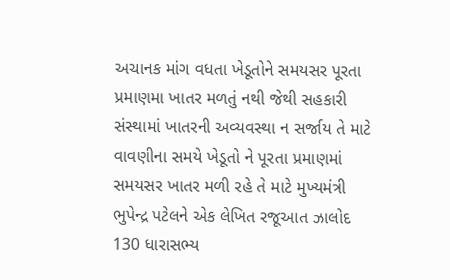અચાનક માંગ વધતા ખેડૂતોને સમયસર પૂરતા પ્રમાણમા ખાતર મળતું નથી જેથી સહકારી સંસ્થામાં ખાતરની અવ્યવસ્થા ન સર્જાય તે માટે વાવણીના સમયે ખેડૂતો ને પૂરતા પ્રમાણમાં સમયસર ખાતર મળી રહે તે માટે મુખ્યમંત્રી ભુપેન્દ્ર પટેલને એક લેખિત રજૂઆત ઝાલોદ 130 ધારાસભ્ય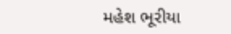મહેશ ભૂરીયા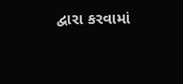દ્વારા કરવામાં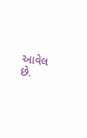આવેલ છે.